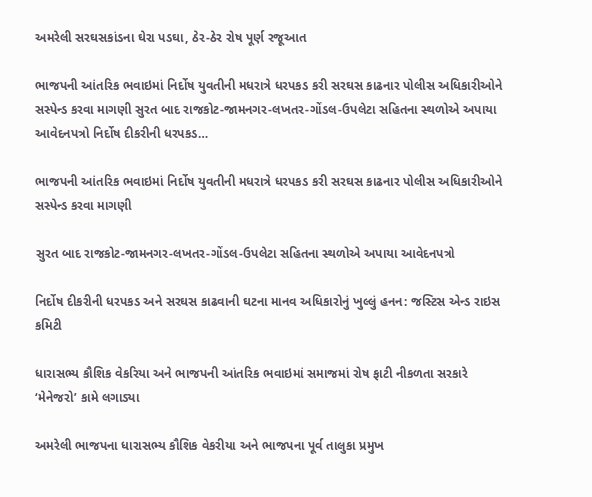અમરેલી સરઘસકાંડના ઘેરા પડઘા, ઠેર-ઠેર રોષ પૂર્ણ રજૂઆત

ભાજપની આંતરિક ભવાઇમાં નિર્દોષ યુવતીની મધરાત્રે ધરપકડ કરી સરઘસ કાઢનાર પોલીસ અધિકારીઓને સસ્પેન્ડ કરવા માગણી સુરત બાદ રાજકોટ-જામનગર-લખતર-ગોંડલ-ઉપલેટા સહિતના સ્થળોએ અપાયા આવેદનપત્રો નિર્દોષ દીકરીની ધરપકડ…

ભાજપની આંતરિક ભવાઇમાં નિર્દોષ યુવતીની મધરાત્રે ધરપકડ કરી સરઘસ કાઢનાર પોલીસ અધિકારીઓને સસ્પેન્ડ કરવા માગણી

સુરત બાદ રાજકોટ-જામનગર-લખતર-ગોંડલ-ઉપલેટા સહિતના સ્થળોએ અપાયા આવેદનપત્રો

નિર્દોષ દીકરીની ધરપકડ અને સરઘસ કાઢવાની ઘટના માનવ અધિકારોનું ખુલ્લું હનન: જસ્ટિસ એન્ડ રાઇસ કમિટી

ધારાસભ્ય કૌશિક વેકરિયા અને ભાજપની આંતરિક ભવાઇમાં સમાજમાં રોષ ફાટી નીકળતા સરકારે ‘મેનેજરો’ કામે લગાડ્યા

અમરેલી ભાજપના ધારાસભ્ય કૌશિક વેકરીયા અને ભાજપના પૂર્વ તાલુકા પ્રમુખ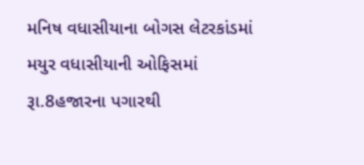મનિષ વધાસીયાના બોગસ લેટરકાંડમાં મયુર વધાસીયાની ઓફિસમાં રૂા.8હજારના પગારથી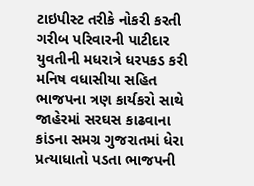ટાઇપીસ્ટ તરીકે નોકરી કરતી ગરીબ પરિવારની પાટીદાર યુવતીની મધરાત્રે ધરપકડ કરી મનિષ વધાસીયા સહિત ભાજપના ત્રણ કાર્યકરો સાથે જાહેરમાં સરઘસ કાઢવાના કાંડના સમગ્ર ગુજરાતમાં ધેરા પ્રત્યાધાતો પડતા ભાજપની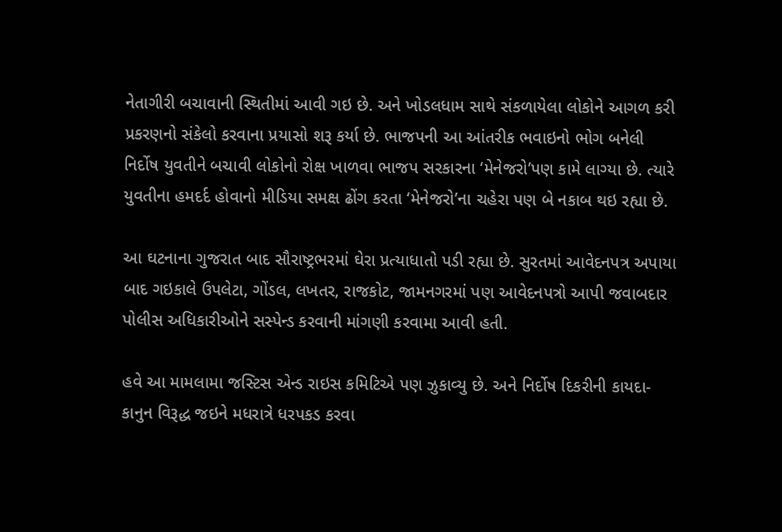નેતાગીરી બચાવાની સ્થિતીમાં આવી ગઇ છે. અને ખોડલધામ સાથે સંકળાયેલા લોકોને આગળ કરી પ્રકરણનો સંકેલો કરવાના પ્રયાસો શરૂ કર્યા છે. ભાજપની આ આંતરીક ભવાઇનો ભોગ બનેલી નિર્દોષ યુવતીને બચાવી લોકોનો રોક્ષ ખાળવા ભાજપ સરકારના ‘મેનેજરો’પણ કામે લાગ્યા છે. ત્યારે યુવતીના હમદર્દ હોવાનો મીડિયા સમક્ષ ઢોંગ કરતા ‘મેનેજરો’ના ચહેરા પણ બે નકાબ થઇ રહ્યા છે.

આ ઘટનાના ગુજરાત બાદ સૌરાષ્ટ્રભરમાં ઘેરા પ્રત્યાધાતો પડી રહ્યા છે. સુરતમાં આવેદનપત્ર અપાયા બાદ ગઇકાલે ઉપલેટા, ગોંડલ, લખતર, રાજકોટ, જામનગરમાં પણ આવેદનપત્રો આપી જવાબદાર પોલીસ અધિકારીઓને સસ્પેન્ડ કરવાની માંગણી કરવામા આવી હતી.

હવે આ મામલામા જસ્ટિસ એન્ડ રાઇસ કમિટિએ પણ ઝુકાવ્યુ છે. અને નિર્દોષ દિકરીની કાયદા-કાનુન વિરૂદ્ધ જઇને મધરાત્રે ધરપકડ કરવા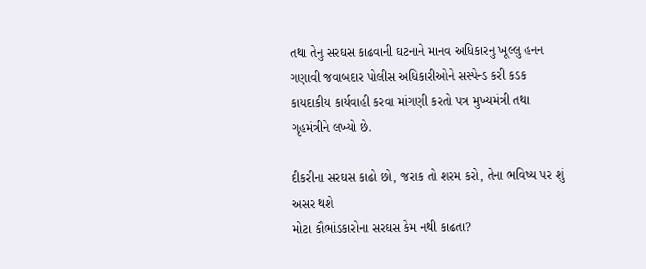તથા તેનુ સરઘસ કાઢવાની ઘટનાને માનવ અધિકારનુ ખૂલ્લુ હનન ગણાવી જવાબદાર પોલીસ અધિકારીઓને સસ્પેન્ડ કરી કડક કાયદાકીય કાર્યવાહી કરવા માંગણી કરતો પત્ર મુખ્યમંત્રી તથા ગૃહમંત્રીને લખ્યો છે.

દીકરીના સરઘસ કાઢો છો, જરાક તો શરમ કરો, તેના ભવિષ્ય પર શું અસર થશે
મોટા કૌભાંડકારોના સરઘસ કેમ નથી કાઢતા?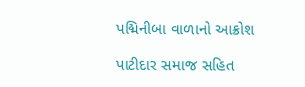પદ્મિનીબા વાળાનો આક્રોશ

પાટીદાર સમાજ સહિત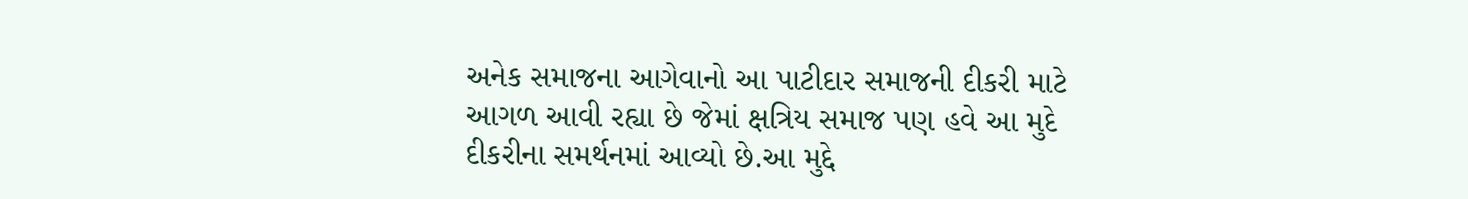અનેક સમાજના આગેવાનો આ પાટીદાર સમાજની દીકરી માટે આગળ આવી રહ્યા છે જેમાં ક્ષત્રિય સમાજ પણ હવે આ મુદે દીકરીના સમર્થનમાં આવ્યો છે.આ મુદ્દે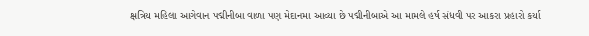ક્ષત્રિય મહિલા આગેવાન પદ્મીનીબા વાળા પણ મેદાનમા આવ્યા છે પદ્મીનીબાએ આ મામલે હર્ષ સંધવી પર આકરા પ્રહારો કર્યા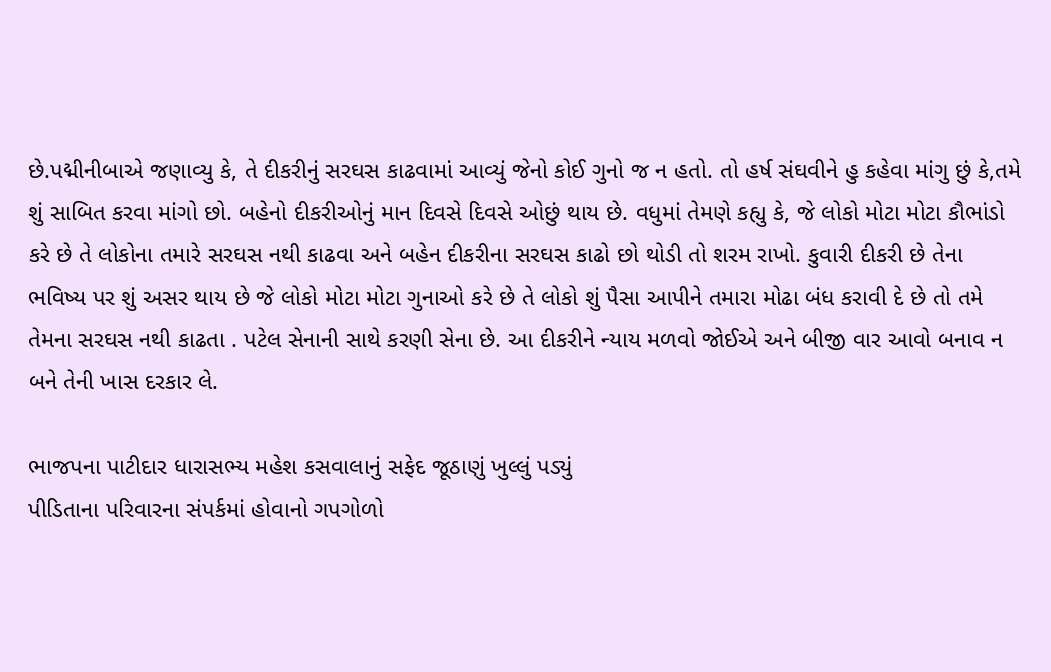છે.પદ્મીનીબાએ જણાવ્યુ કે, તે દીકરીનું સરઘસ કાઢવામાં આવ્યું જેનો કોઈ ગુનો જ ન હતો. તો હર્ષ સંઘવીને હુ કહેવા માંગુ છું કે,તમે શું સાબિત કરવા માંગો છો. બહેનો દીકરીઓનું માન દિવસે દિવસે ઓછું થાય છે. વધુમાં તેમણે કહ્યુ કે, જે લોકો મોટા મોટા કૌભાંડો કરે છે તે લોકોના તમારે સરઘસ નથી કાઢવા અને બહેન દીકરીના સરઘસ કાઢો છો થોડી તો શરમ રાખો. કુવારી દીકરી છે તેના ભવિષ્ય પર શું અસર થાય છે જે લોકો મોટા મોટા ગુનાઓ કરે છે તે લોકો શું પૈસા આપીને તમારા મોઢા બંધ કરાવી દે છે તો તમે તેમના સરઘસ નથી કાઢતા . પટેલ સેનાની સાથે કરણી સેના છે. આ દીકરીને ન્યાય મળવો જોઈએ અને બીજી વાર આવો બનાવ ન બને તેની ખાસ દરકાર લે.

ભાજપના પાટીદાર ધારાસભ્ય મહેશ કસવાલાનું સફેદ જૂઠાણું ખુલ્લું પડ્યું
પીડિતાના પરિવારના સંપર્કમાં હોવાનો ગપગોળો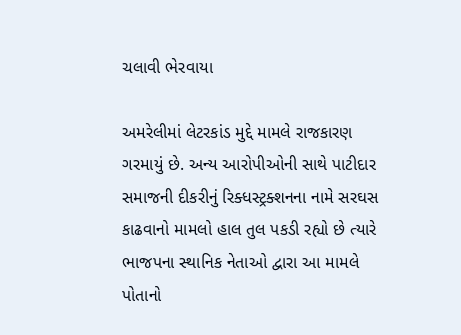ચલાવી ભેરવાયા

અમરેલીમાં લેટરકાંડ મુદ્દે મામલે રાજકારણ ગરમાયું છે. અન્ય આરોપીઓની સાથે પાટીદાર સમાજની દીકરીનું રિક્ધસ્ટ્રક્શનના નામે સરઘસ કાઢવાનો મામલો હાલ તુલ પકડી રહ્યો છે ત્યારે ભાજપના સ્થાનિક નેતાઓ દ્વારા આ મામલે પોતાનો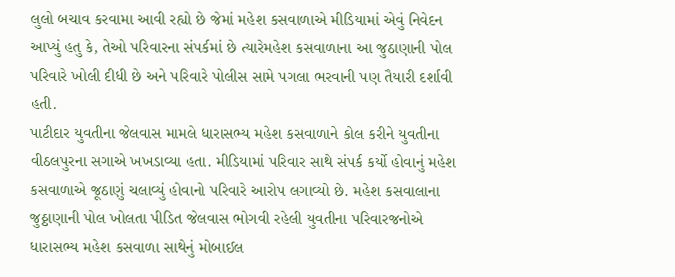લુલો બચાવ કરવામા આવી રહ્યો છે જેમાં મહેશ કસવાળાએ મીડિયામાં એવું નિવેદન આપ્યું હતુ કે, તેઓ પરિવારના સંપર્કમાં છે ત્યારેમહેશ કસવાળાના આ જુઠાણાની પોલ પરિવારે ખોલી દીધી છે અને પરિવારે પોલીસ સામે પગલા ભરવાની પણ તૈયારી દર્શાવી હતી.
પાટીદાર યુવતીના જેલવાસ મામલે ધારાસભ્ય મહેશ કસવાળાને કોલ કરીને યુવતીના વીઠલપુરના સગાએ ખખડાવ્યા હતા. મીડિયામાં પરિવાર સાથે સંપર્ક કર્યો હોવાનું મહેશ કસવાળાએ જૂઠાણું ચલાવ્યું હોવાનો પરિવારે આરોપ લગાવ્યો છે. મહેશ કસવાલાના જુઠ્ઠાણાની પોલ ખોલતા પીડિત જેલવાસ ભોગવી રહેલી યુવતીના પરિવારજનોએ ધારાસભ્ય મહેશ કસવાળા સાથેનું મોબાઈલ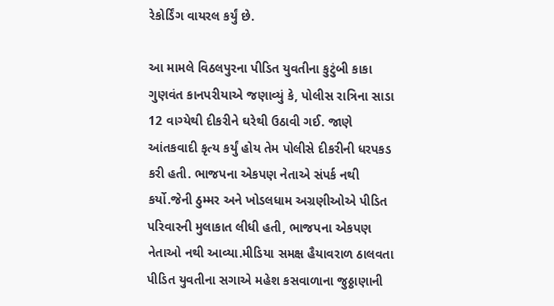રેકોર્ડિંગ વાયરલ કર્યું છે.

આ મામલે વિઠલપુરના પીડિત યુવતીના કુટુંબી કાકા ગુણવંત કાનપરીયાએ જણાવ્યું કે, પોલીસ રાત્રિના સાડા 12 વાગ્યેથી દીકરીને ઘરેથી ઉઠાવી ગઈ. જાણે આંતકવાદી કૃત્ય કર્યું હોય તેમ પોલીસે દીકરીની ધરપકડ કરી હતી. ભાજપના એકપણ નેતાએ સંપર્ક નથી કર્યો.જેની ઠુમ્મર અને ખોડલધામ અગ્રણીઓએ પીડિત પરિવારની મુલાકાત લીધી હતી, ભાજપના એકપણ નેતાઓ નથી આવ્યા.મીડિયા સમક્ષ હૈયાવરાળ ઠાલવતા પીડિત યુવતીના સગાએ મહેશ કસવાળાના જુઠ્ઠાણાની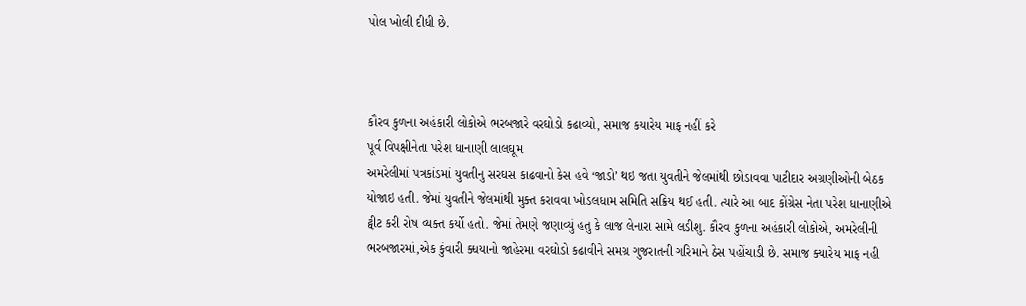પોલ ખોલી દીધી છે.



કૌરવ કુળના અહંકારી લોકોએ ભરબજારે વરઘોડો કઢાવ્યો, સમાજ કયારેય માફ નહીં કરે
પૂર્વ વિપક્ષીનેતા પરેશ ધાનાણી લાલઘૂમ
અમરેલીમાં પત્રકાંડમાં યુવતીનુ સરઘસ કાઢવાનો કેસ હવે ‘જાડો’ થઇ જતા યુવતીને જેલમાંથી છોડાવવા પાટીદાર અગ્રણીઓની બેઠક યોજાઇ હતી. જેમાં યુવતીને જેલમાંથી મુક્ત કરાવવા ખોડલધામ સમિતિ સક્રિય થઈ હતી. ત્યારે આ બાદ કોંગ્રેસ નેતા પરેશ ધાનાણીએ ટ્વીટ કરી રોષ વ્યક્ત કર્યો હતો. જેમાં તેમણે જણાવ્યું હતુ કે લાજ લેનારા સામે લડીશુ. કૌરવ કુળના અહંકારી લોકોએ, અમરેલીની ભરબજારમાં,એક કુંવારી ક્ધયાનો જાહેરમા વરઘોડો કઢાવીને સમગ્ર ગુજરાતની ગરિમાને ઠેસ પહોંચાડી છે. સમાજ ક્યારેય માફ નહી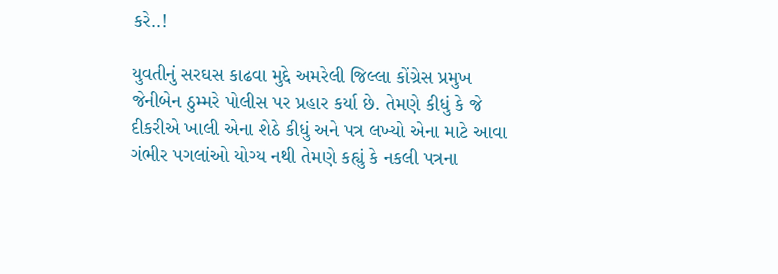કરે..!

યુવતીનું સરઘસ કાઢવા મુદ્દે અમરેલી જિલ્લા કોંગ્રેસ પ્રમુખ જેનીબેન ઠુમ્મરે પોલીસ પર પ્રહાર કર્યા છે. તેમણે કીધું કે જે દીકરીએ ખાલી એના શેઠે કીધું અને પત્ર લખ્યો એના માટે આવા ગંભીર પગલાંઓ યોગ્ય નથી તેમણે કહ્યું કે નકલી પત્રના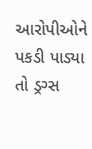આરોપીઓને પકડી પાડ્યા તો ડ્રગ્સ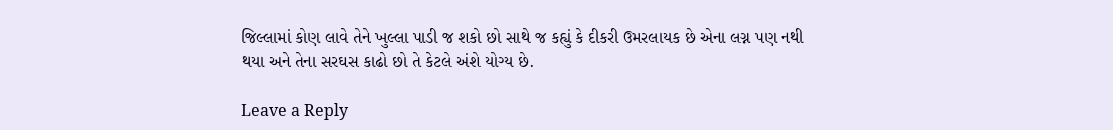જિલ્લામાં કોણ લાવે તેને ખુલ્લા પાડી જ શકો છો સાથે જ કહ્યું કે દીકરી ઉમરલાયક છે એના લગ્ન પણ નથી થયા અને તેના સરઘસ કાઢો છો તે કેટલે અંશે યોગ્ય છે.

Leave a Reply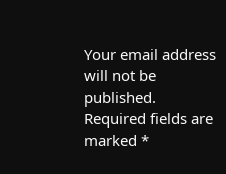Your email address will not be published. Required fields are marked *